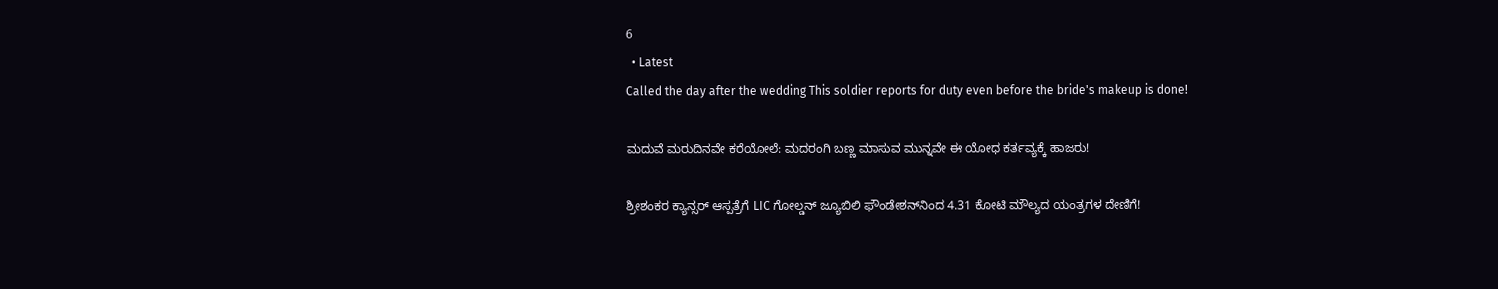6
  • Latest
Called the day after the wedding This soldier reports for duty even before the bride's makeup is done!

ಮದುವೆ ಮರುದಿನವೇ ಕರೆಯೋಲೆ: ಮದರಂಗಿ ಬಣ್ಣ ಮಾಸುವ ಮುನ್ನವೇ ಈ ಯೋಧ ಕರ್ತವ್ಯಕ್ಕೆ ಹಾಜರು!

ಶ್ರೀಶಂಕರ ಕ್ಯಾನ್ಸರ್ ಆಸ್ಪತ್ರೆಗೆ LIC ಗೋಲ್ಡನ್ ಜ್ಯೂಬಿಲಿ ಫೌಂಡೇಶನ್‌ನಿಂದ 4.31 ಕೋಟಿ ಮೌಲ್ಯದ ಯಂತ್ರಗಳ ದೇಣಿಗೆ!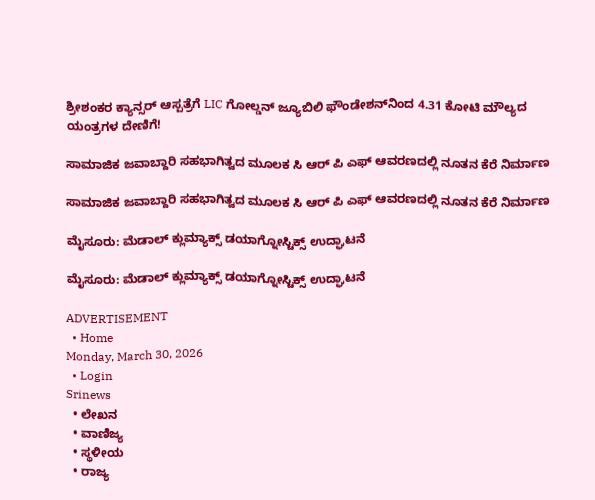ಶ್ರೀಶಂಕರ ಕ್ಯಾನ್ಸರ್ ಆಸ್ಪತ್ರೆಗೆ LIC ಗೋಲ್ಡನ್ ಜ್ಯೂಬಿಲಿ ಫೌಂಡೇಶನ್‌ನಿಂದ 4.31 ಕೋಟಿ ಮೌಲ್ಯದ ಯಂತ್ರಗಳ ದೇಣಿಗೆ!

ಸಾಮಾಜಿಕ ಜವಾಬ್ದಾರಿ ಸಹಭಾಗಿತ್ವದ ಮೂಲಕ ಸಿ ಆರ್‌ ಪಿ ಎಫ್ ಆವರಣದಲ್ಲಿ ನೂತನ ಕೆರೆ ನಿರ್ಮಾಣ

ಸಾಮಾಜಿಕ ಜವಾಬ್ದಾರಿ ಸಹಭಾಗಿತ್ವದ ಮೂಲಕ ಸಿ ಆರ್‌ ಪಿ ಎಫ್ ಆವರಣದಲ್ಲಿ ನೂತನ ಕೆರೆ ನಿರ್ಮಾಣ

ಮೈಸೂರು: ಮೆಡಾಲ್ ಕ್ಲುಮ್ಯಾಕ್ಸ್ ಡಯಾಗ್ನೋಸ್ಟಿಕ್ಸ್‌ ಉದ್ಘಾಟನೆ

ಮೈಸೂರು: ಮೆಡಾಲ್ ಕ್ಲುಮ್ಯಾಕ್ಸ್ ಡಯಾಗ್ನೋಸ್ಟಿಕ್ಸ್‌ ಉದ್ಘಾಟನೆ

ADVERTISEMENT
  • Home
Monday, March 30, 2026
  • Login
Srinews
  • ಲೇಖನ
  • ವಾಣಿಜ್ಯ
  • ಸ್ಥಳೀಯ
  • ರಾಜ್ಯ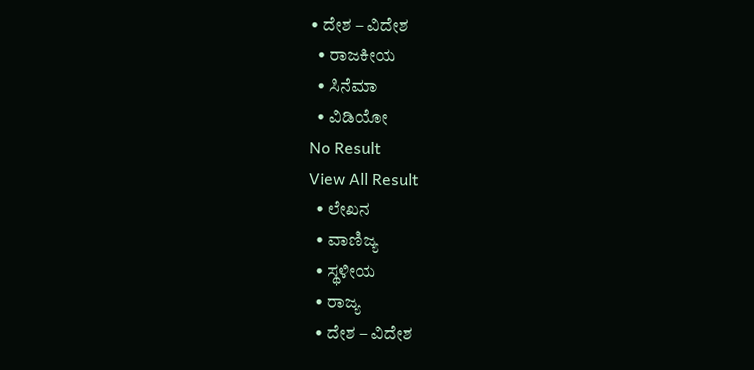• ದೇಶ – ವಿದೇಶ
  • ರಾಜಕೀಯ
  • ಸಿನೆಮಾ
  • ವಿಡಿಯೋ
No Result
View All Result
  • ಲೇಖನ
  • ವಾಣಿಜ್ಯ
  • ಸ್ಥಳೀಯ
  • ರಾಜ್ಯ
  • ದೇಶ – ವಿದೇಶ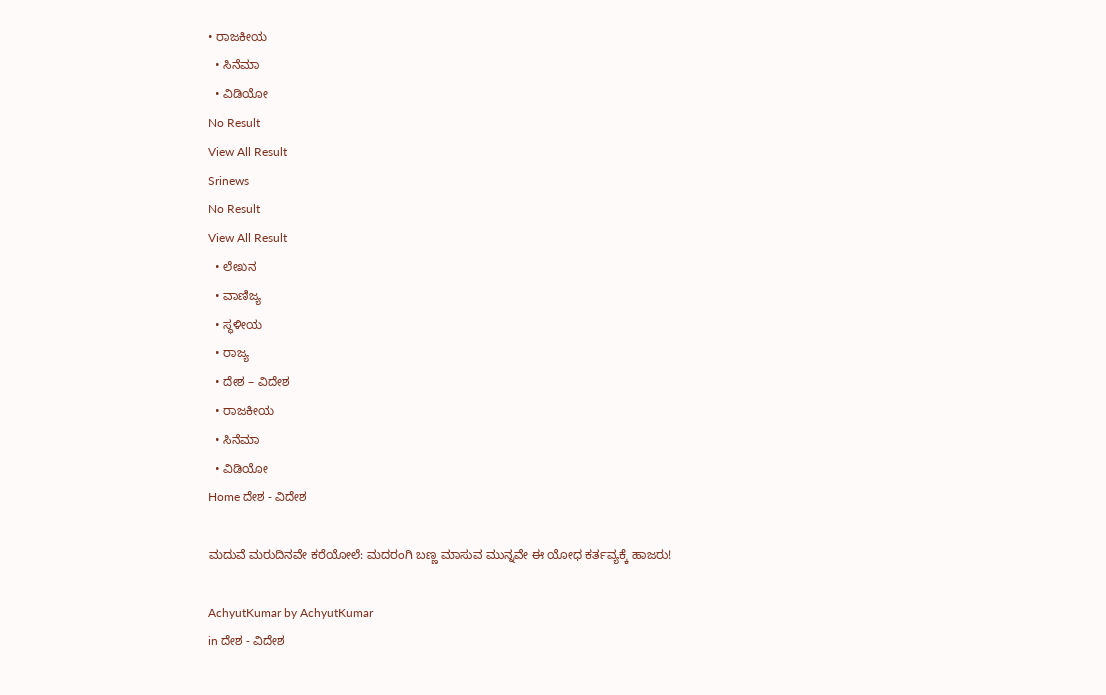• ರಾಜಕೀಯ
  • ಸಿನೆಮಾ
  • ವಿಡಿಯೋ
No Result
View All Result
Srinews
No Result
View All Result
  • ಲೇಖನ
  • ವಾಣಿಜ್ಯ
  • ಸ್ಥಳೀಯ
  • ರಾಜ್ಯ
  • ದೇಶ – ವಿದೇಶ
  • ರಾಜಕೀಯ
  • ಸಿನೆಮಾ
  • ವಿಡಿಯೋ
Home ದೇಶ - ವಿದೇಶ

ಮದುವೆ ಮರುದಿನವೇ ಕರೆಯೋಲೆ: ಮದರಂಗಿ ಬಣ್ಣ ಮಾಸುವ ಮುನ್ನವೇ ಈ ಯೋಧ ಕರ್ತವ್ಯಕ್ಕೆ ಹಾಜರು!

AchyutKumar by AchyutKumar
in ದೇಶ - ವಿದೇಶ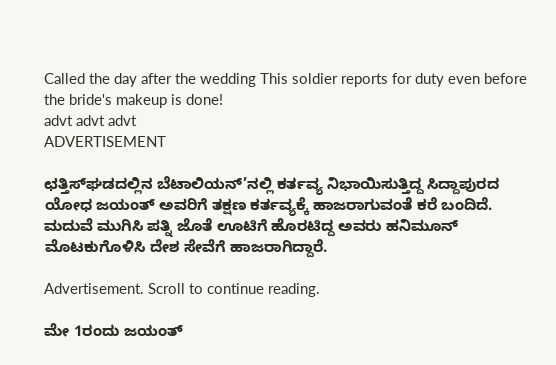Called the day after the wedding This soldier reports for duty even before the bride's makeup is done!
advt advt advt
ADVERTISEMENT

ಛತ್ತಿಸ್‌ಘಡದಲ್ಲಿನ ಬೆಟಾಲಿಯನ್’ನಲ್ಲಿ ಕರ್ತವ್ಯ ನಿಭಾಯಿಸುತ್ತಿದ್ದ ಸಿದ್ದಾಪುರದ ಯೋಧ ಜಯಂತ್ ಅವರಿಗೆ ತಕ್ಷಣ ಕರ್ತವ್ಯಕ್ಕೆ ಹಾಜರಾಗುವಂತೆ ಕರೆ ಬಂದಿದೆ. ಮದುವೆ ಮುಗಿಸಿ ಪತ್ನಿ ಜೊತೆ ಊಟಿಗೆ ಹೊರಟಿದ್ದ ಅವರು ಹನಿಮೂನ್ ಮೊಟಕುಗೊಳಿಸಿ ದೇಶ ಸೇವೆಗೆ ಹಾಜರಾಗಿದ್ದಾರೆ.

Advertisement. Scroll to continue reading.

ಮೇ 1ರಂದು ಜಯಂತ್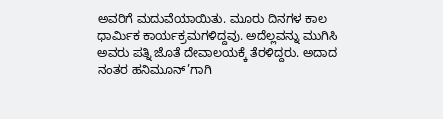ಅವರಿಗೆ ಮದುವೆಯಾಯಿತು. ಮೂರು ದಿನಗಳ ಕಾಲ ಧಾರ್ಮಿಕ ಕಾರ್ಯಕ್ರಮಗಳಿದ್ದವು. ಅದೆಲ್ಲವನ್ನು ಮುಗಿಸಿ ಅವರು ಪತ್ನಿ ಜೊತೆ ದೇವಾಲಯಕ್ಕೆ ತೆರಳಿದ್ದರು. ಅದಾದ ನಂತರ ಹನಿಮೂನ್’ಗಾಗಿ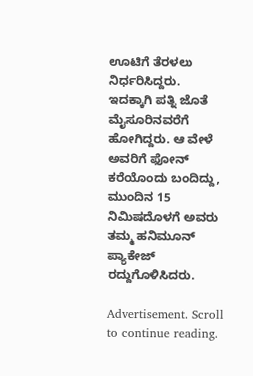ಊಟಿಗೆ ತೆರಳಲು ನಿರ್ಧರಿಸಿದ್ದರು. ಇದಕ್ಕಾಗಿ ಪತ್ನಿ ಜೊತೆ ಮೈಸೂರಿನವರೆಗೆ ಹೋಗಿದ್ದರು. ಆ ವೇಳೆ ಅವರಿಗೆ ಫೋನ್ ಕರೆಯೊಂದು ಬಂದಿದ್ದು, ಮುಂದಿನ 15 ನಿಮಿಷದೊಳಗೆ ಅವರು ತಮ್ಮ ಹನಿಮೂನ್ ಪ್ಯಾಕೇಜ್ ರದ್ದುಗೊಳಿಸಿದರು.

Advertisement. Scroll to continue reading.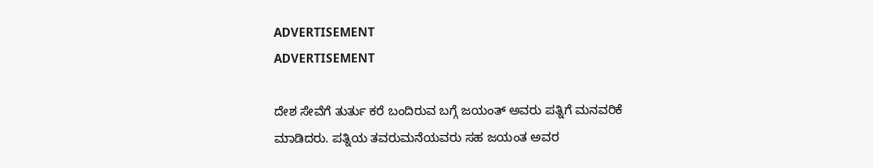ADVERTISEMENT
ADVERTISEMENT

ದೇಶ ಸೇವೆಗೆ ತುರ್ತು ಕರೆ ಬಂದಿರುವ ಬಗ್ಗೆ ಜಯಂತ್ ಅವರು ಪತ್ನಿಗೆ ಮನವರಿಕೆ ಮಾಡಿದರು. ಪತ್ನಿಯ ತವರುಮನೆಯವರು ಸಹ ಜಯಂತ ಅವರ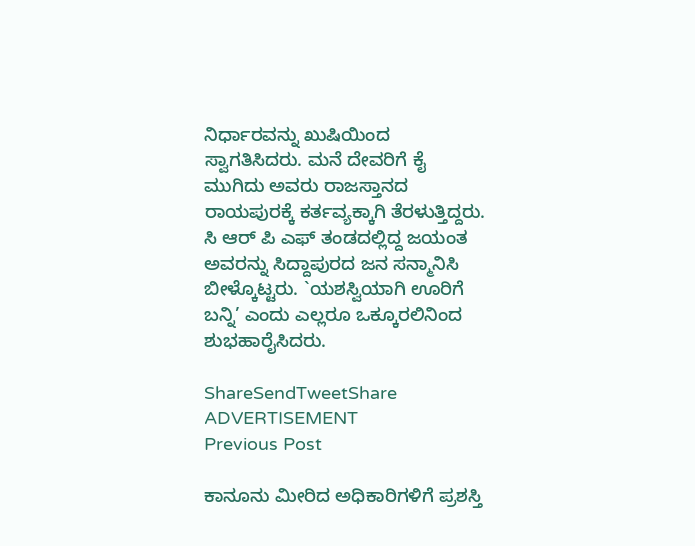ನಿರ್ಧಾರವನ್ನು ಖುಷಿಯಿಂದ ಸ್ವಾಗತಿಸಿದರು. ಮನೆ ದೇವರಿಗೆ ಕೈ ಮುಗಿದು ಅವರು ರಾಜಸ್ತಾನದ ರಾಯಪುರಕ್ಕೆ ಕರ್ತವ್ಯಕ್ಕಾಗಿ ತೆರಳುತ್ತಿದ್ದರು. ಸಿ ಆರ್ ಪಿ ಎಫ್ ತಂಡದಲ್ಲಿದ್ದ ಜಯಂತ ಅವರನ್ನು ಸಿದ್ದಾಪುರದ ಜನ ಸನ್ಮಾನಿಸಿ ಬೀಳ್ಕೊಟ್ಟರು. `ಯಶಸ್ವಿಯಾಗಿ ಊರಿಗೆ ಬನ್ನಿ’ ಎಂದು ಎಲ್ಲರೂ ಒಕ್ಕೂರಲಿನಿಂದ ಶುಭಹಾರೈಸಿದರು.

ShareSendTweetShare
ADVERTISEMENT
Previous Post

ಕಾನೂನು ಮೀರಿದ ಅಧಿಕಾರಿಗಳಿಗೆ ಪ್ರಶಸ್ತಿ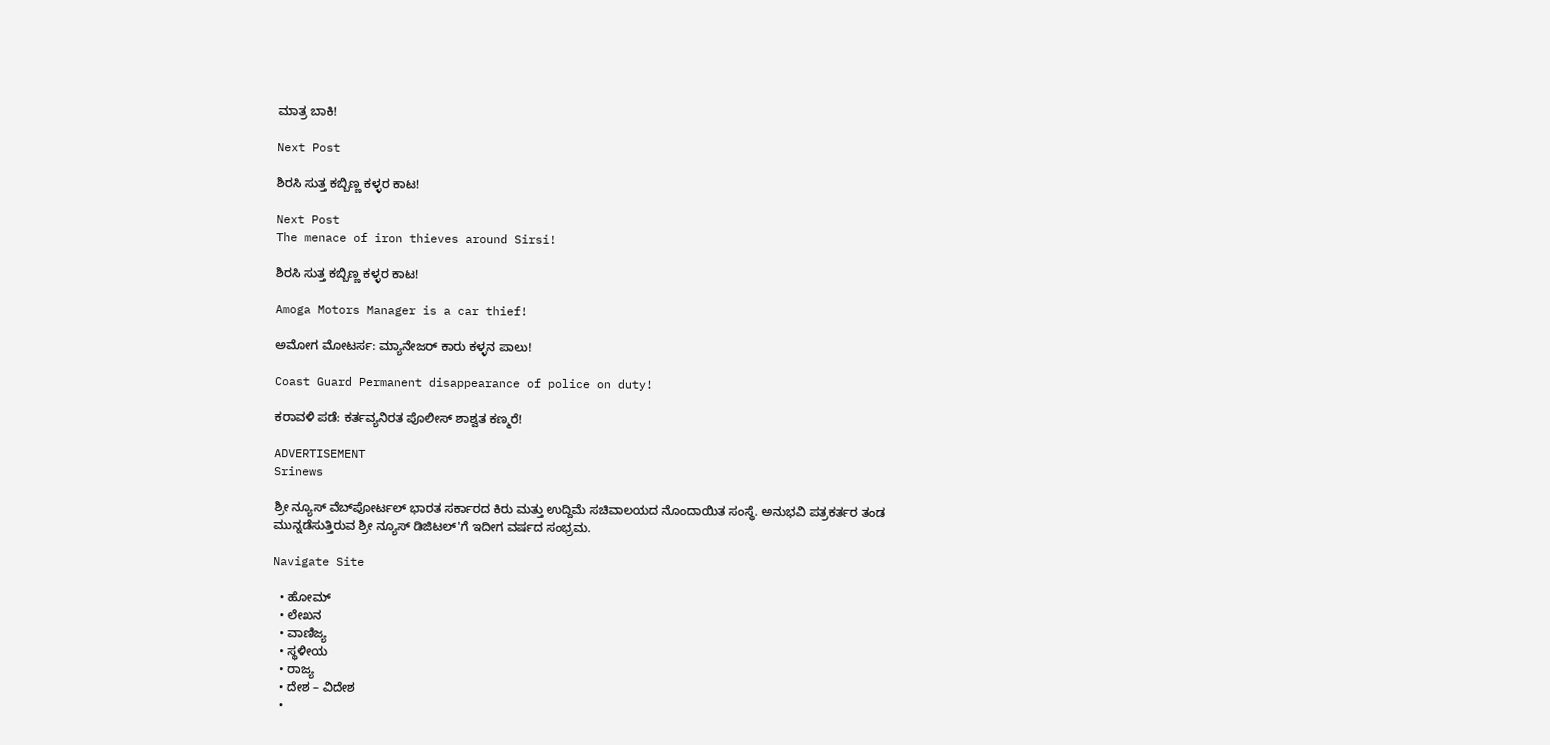ಮಾತ್ರ ಬಾಕಿ!

Next Post

ಶಿರಸಿ ಸುತ್ತ ಕಬ್ಬಿಣ್ಣ ಕಳ್ಳರ ಕಾಟ!

Next Post
The menace of iron thieves around Sirsi!

ಶಿರಸಿ ಸುತ್ತ ಕಬ್ಬಿಣ್ಣ ಕಳ್ಳರ ಕಾಟ!

Amoga Motors Manager is a car thief!

ಅಮೋಗ ಮೋಟರ್ಸ: ಮ್ಯಾನೇಜರ್ ಕಾರು ಕಳ್ಳನ ಪಾಲು!

Coast Guard Permanent disappearance of police on duty!

ಕರಾವಳಿ ಪಡೆ: ಕರ್ತವ್ಯನಿರತ ಪೊಲೀಸ್ ಶಾಶ್ವತ ಕಣ್ಮರೆ!

ADVERTISEMENT
Srinews

ಶ್ರೀ ನ್ಯೂಸ್ ವೆಬ್‌ಪೋರ್ಟಲ್ ಭಾರತ ಸರ್ಕಾರದ ಕಿರು ಮತ್ತು ಉದ್ದಿಮೆ ಸಚಿವಾಲಯದ ನೊಂದಾಯಿತ ಸಂಸ್ಥೆ. ಅನುಭವಿ ಪತ್ರಕರ್ತರ ತಂಡ ಮುನ್ನಡೆಸುತ್ತಿರುವ ಶ್ರೀ ನ್ಯೂಸ್ ಡಿಜಿಟಲ್'ಗೆ ಇದೀಗ ವರ್ಷದ ಸಂಭ್ರಮ.

Navigate Site

  • ಹೋಮ್
  • ಲೇಖನ
  • ವಾಣಿಜ್ಯ
  • ಸ್ಥಳೀಯ
  • ರಾಜ್ಯ
  • ದೇಶ – ವಿದೇಶ
  •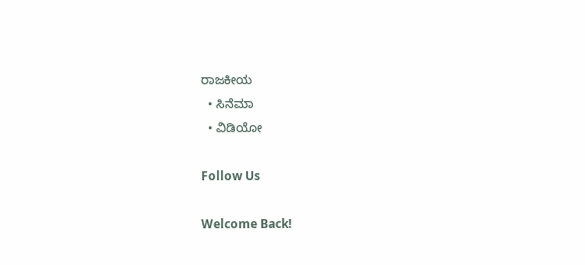ರಾಜಕೀಯ
  • ಸಿನೆಮಾ
  • ವಿಡಿಯೋ

Follow Us

Welcome Back!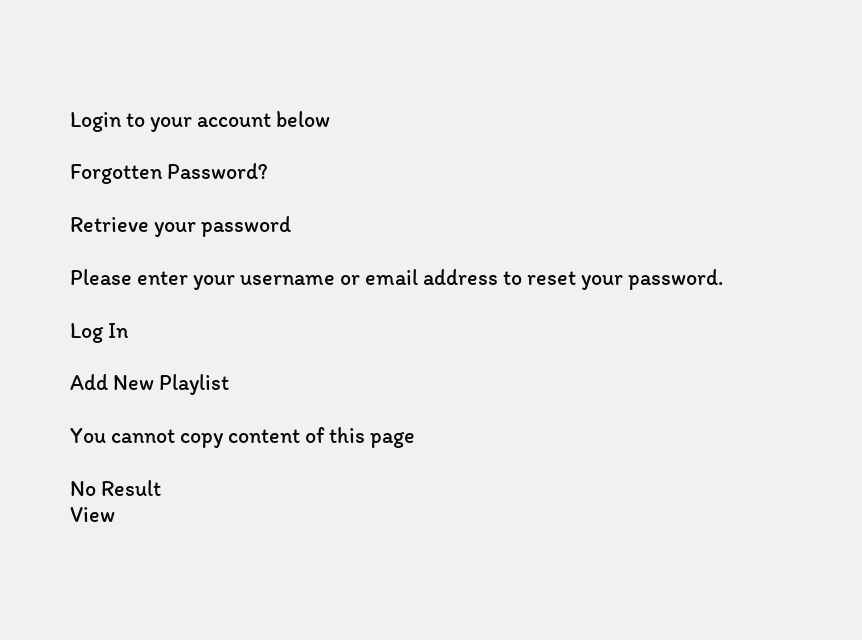Login to your account below

Forgotten Password?

Retrieve your password

Please enter your username or email address to reset your password.

Log In

Add New Playlist

You cannot copy content of this page

No Result
View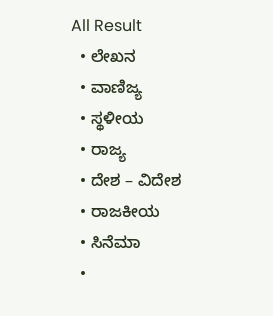All Result
  • ಲೇಖನ
  • ವಾಣಿಜ್ಯ
  • ಸ್ಥಳೀಯ
  • ರಾಜ್ಯ
  • ದೇಶ – ವಿದೇಶ
  • ರಾಜಕೀಯ
  • ಸಿನೆಮಾ
  •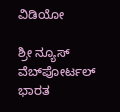ವಿಡಿಯೋ

ಶ್ರೀ ನ್ಯೂಸ್ ವೆಬ್‌ಪೋರ್ಟಲ್ ಭಾರತ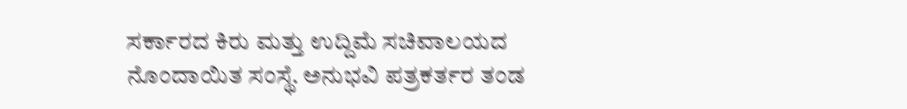ಸರ್ಕಾರದ ಕಿರು ಮತ್ತು ಉದ್ದಿಮೆ ಸಚಿವಾಲಯದ ನೊಂದಾಯಿತ ಸಂಸ್ಥೆ. ಅನುಭವಿ ಪತ್ರಕರ್ತರ ತಂಡ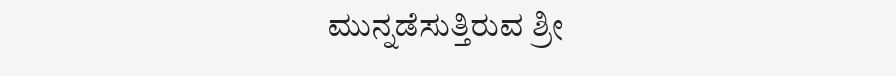ಮುನ್ನಡೆಸುತ್ತಿರುವ ಶ್ರೀ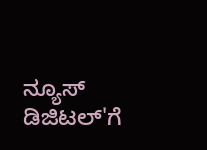ನ್ಯೂಸ್ ಡಿಜಿಟಲ್'ಗೆ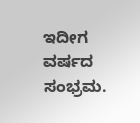ಇದೀಗ ವರ್ಷದ ಸಂಭ್ರಮ.